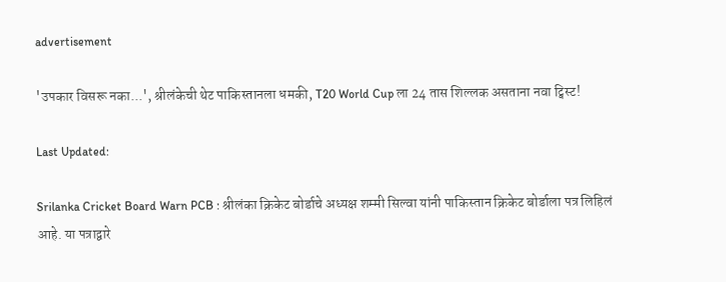advertisement

'उपकार विसरू नका...', श्रीलंकेची थेट पाकिस्तानला धमकी, T20 World Cup ला 24 तास शिल्लक असताना नवा ट्विस्ट!

Last Updated:

Srilanka Cricket Board Warn PCB : श्रीलंका क्रिकेट बोर्डाचे अध्यक्ष शम्मी सिल्वा यांनी पाकिस्तान क्रिकेट बोर्डाला पत्र लिहिलं आहे. या पत्राद्वारे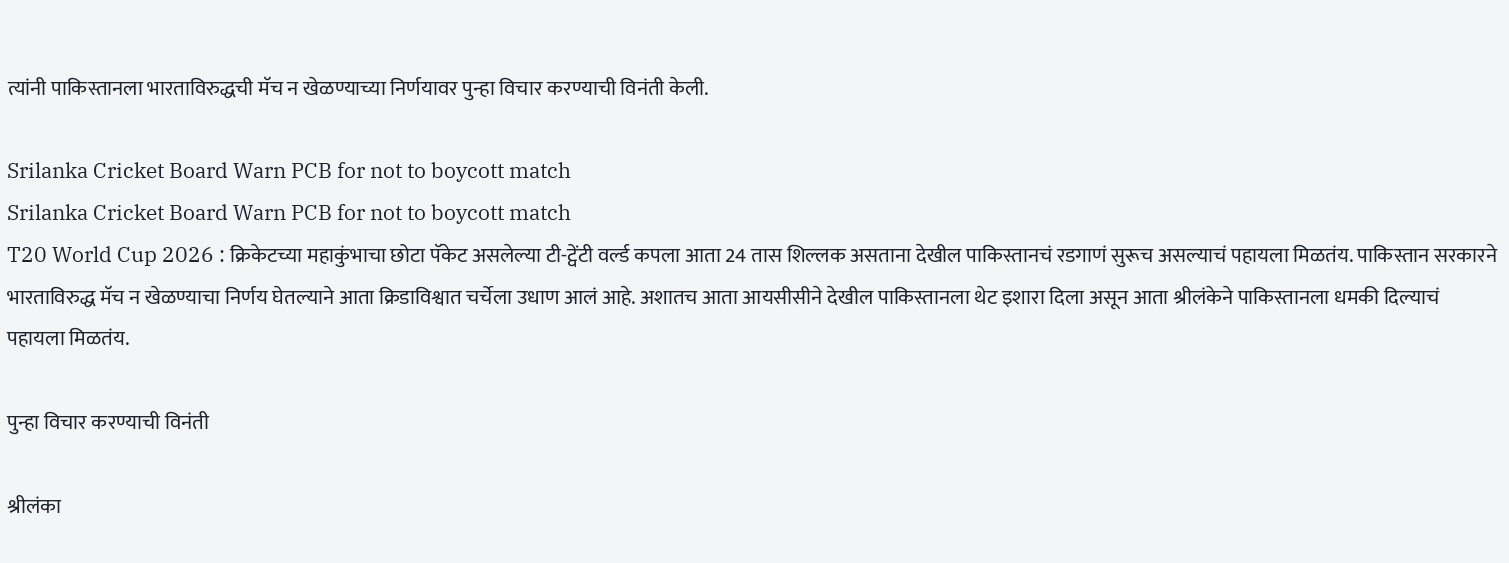त्यांनी पाकिस्तानला भारताविरुद्धची मॅच न खेळण्याच्या निर्णयावर पुन्हा विचार करण्याची विनंती केली.

Srilanka Cricket Board Warn PCB for not to boycott match
Srilanka Cricket Board Warn PCB for not to boycott match
T20 World Cup 2026 : क्रिकेटच्या महाकुंभाचा छोटा पॅकेट असलेल्या टी-ट्वेंटी वर्ल्ड कपला आता 24 तास शिल्लक असताना देखील पाकिस्तानचं रडगाणं सुरूच असल्याचं पहायला मिळतंय. पाकिस्तान सरकारने भारताविरुद्ध मॅच न खेळण्याचा निर्णय घेतल्याने आता क्रिडाविश्वात चर्चेला उधाण आलं आहे. अशातच आता आयसीसीने देखील पाकिस्तानला थेट इशारा दिला असून आता श्रीलंकेने पाकिस्तानला धमकी दिल्याचं पहायला मिळतंय.

पुन्हा विचार करण्याची विनंती

श्रीलंका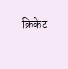क्रिकेट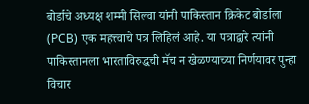बोर्डाचे अध्यक्ष शम्मी सिल्वा यांनी पाकिस्तान क्रिकेट बोर्डाला (PCB) एक महत्त्वाचे पत्र लिहिलं आहे. या पत्राद्वारे त्यांनी पाकिस्तानला भारताविरुद्धची मॅच न खेळण्याच्या निर्णयावर पुन्हा विचार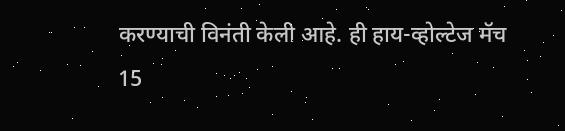करण्याची विनंती केली आहे. ही हाय-व्होल्टेज मॅच 15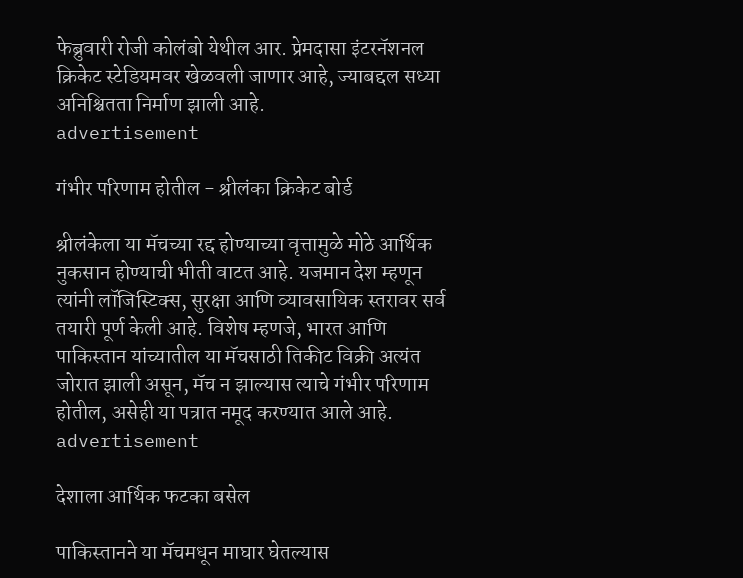फेब्रुवारी रोजी कोलंबो येथील आर. प्रेमदासा इंटरनॅशनल क्रिकेट स्टेडियमवर खेळवली जाणार आहे, ज्याबद्दल सध्या अनिश्चितता निर्माण झाली आहे.
advertisement

गंभीर परिणाम होतील - श्रीलंका क्रिकेट बोर्ड

श्रीलंकेला या मॅचच्या रद्द होण्याच्या वृत्तामुळे मोठे आर्थिक नुकसान होण्याची भीती वाटत आहे. यजमान देश म्हणून त्यांनी लॉजिस्टिक्स, सुरक्षा आणि व्यावसायिक स्तरावर सर्व तयारी पूर्ण केली आहे. विशेष म्हणजे, भारत आणि पाकिस्तान यांच्यातील या मॅचसाठी तिकीट विक्री अत्यंत जोरात झाली असून, मॅच न झाल्यास त्याचे गंभीर परिणाम होतील, असेही या पत्रात नमूद करण्यात आले आहे.
advertisement

देशाला आर्थिक फटका बसेल

पाकिस्तानने या मॅचमधून माघार घेतल्यास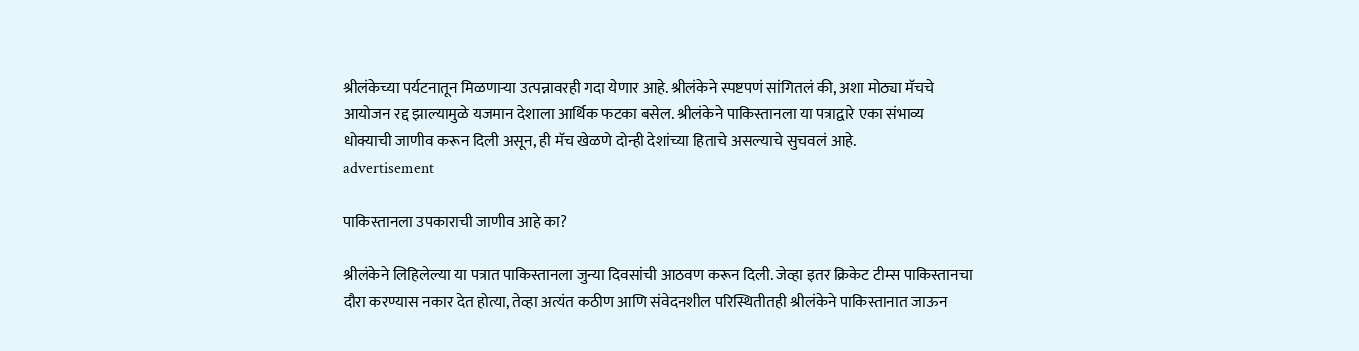श्रीलंकेच्या पर्यटनातून मिळणाऱ्या उत्पन्नावरही गदा येणार आहे. श्रीलंकेने स्पष्टपणं सांगितलं की, अशा मोठ्या मॅचचे आयोजन रद्द झाल्यामुळे यजमान देशाला आर्थिक फटका बसेल. श्रीलंकेने पाकिस्तानला या पत्राद्वारे एका संभाव्य धोक्याची जाणीव करून दिली असून, ही मॅच खेळणे दोन्ही देशांच्या हिताचे असल्याचे सुचवलं आहे.
advertisement

पाकिस्तानला उपकाराची जाणीव आहे का?

श्रीलंकेने लिहिलेल्या या पत्रात पाकिस्तानला जुन्या दिवसांची आठवण करून दिली. जेव्हा इतर क्रिकेट टीम्स पाकिस्तानचा दौरा करण्यास नकार देत होत्या, तेव्हा अत्यंत कठीण आणि संवेदनशील परिस्थितीतही श्रीलंकेने पाकिस्तानात जाऊन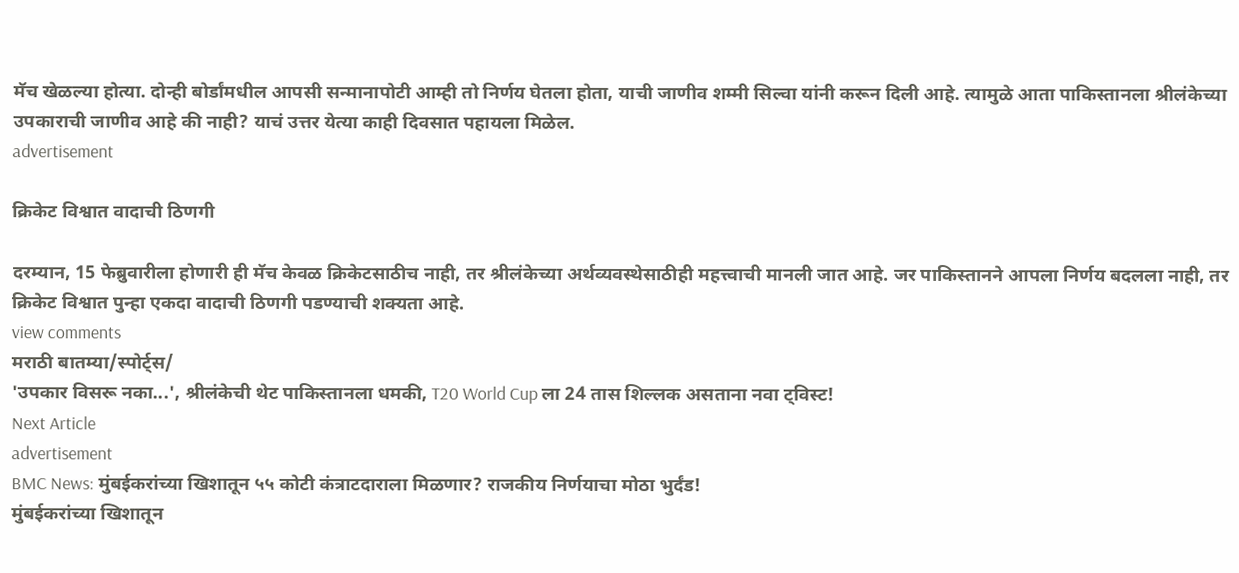मॅच खेळल्या होत्या. दोन्ही बोर्डांमधील आपसी सन्मानापोटी आम्ही तो निर्णय घेतला होता, याची जाणीव शम्मी सिल्वा यांनी करून दिली आहे. त्यामुळे आता पाकिस्तानला श्रीलंकेच्या उपकाराची जाणीव आहे की नाही? याचं उत्तर येत्या काही दिवसात पहायला मिळेल.
advertisement

क्रिकेट विश्वात वादाची ठिणगी

दरम्यान, 15 फेब्रुवारीला होणारी ही मॅच केवळ क्रिकेटसाठीच नाही, तर श्रीलंकेच्या अर्थव्यवस्थेसाठीही महत्त्वाची मानली जात आहे. जर पाकिस्तानने आपला निर्णय बदलला नाही, तर क्रिकेट विश्वात पुन्हा एकदा वादाची ठिणगी पडण्याची शक्यता आहे.
view comments
मराठी बातम्या/स्पोर्ट्स/
'उपकार विसरू नका...', श्रीलंकेची थेट पाकिस्तानला धमकी, T20 World Cup ला 24 तास शिल्लक असताना नवा ट्विस्ट!
Next Article
advertisement
BMC News: मुंबईकरांच्या खिशातून ५५ कोटी कंत्राटदाराला मिळणार? राजकीय निर्णयाचा मोठा भुर्दंड!
मुंबईकरांच्या खिशातून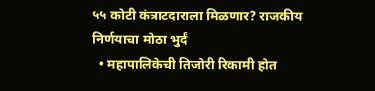५५ कोटी कंत्राटदाराला मिळणार? राजकीय निर्णयाचा मोठा भुर्दं
  • महापालिकेची तिजोरी रिकामी होत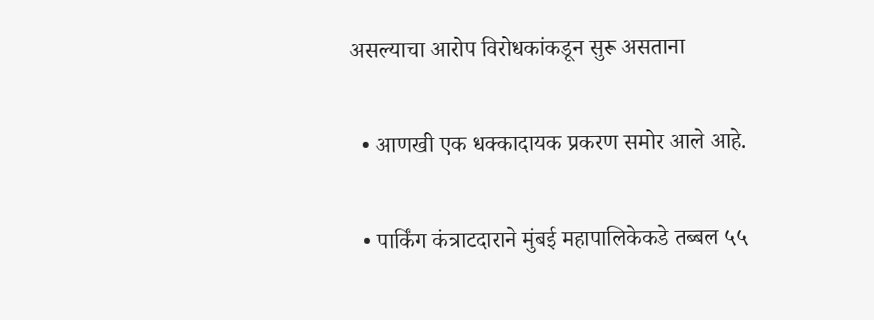असल्याचा आरोप विरोधकांकडून सुरू असताना

  • आणखी एक धक्कादायक प्रकरण समोर आले आहे.

  • पार्किंग कंत्राटदाराने मुंबई महापालिकेकडे तब्बल ५५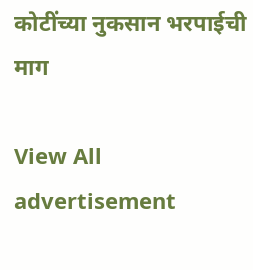कोटींच्या नुकसान भरपाईची माग

View All
advertisement